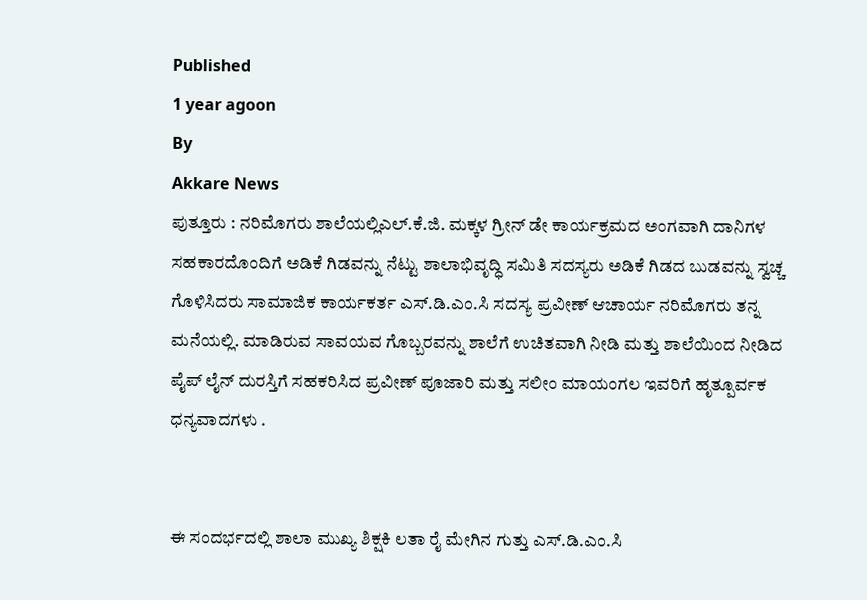Published
1 year agoon
By
Akkare News
ಪುತ್ತೂರು : ನರಿಮೊಗರು ಶಾಲೆಯಲ್ಲಿಎಲ್.ಕೆ.ಜಿ. ಮಕ್ಕಳ ಗ್ರೀನ್ ಡೇ ಕಾರ್ಯಕ್ರಮದ ಅಂಗವಾಗಿ ದಾನಿಗಳ ಸಹಕಾರದೊಂದಿಗೆ ಅಡಿಕೆ ಗಿಡವನ್ನು ನೆಟ್ಟು ಶಾಲಾಭಿವೃದ್ಧಿ ಸಮಿತಿ ಸದಸ್ಯರು ಅಡಿಕೆ ಗಿಡದ ಬುಡವನ್ನು ಸ್ವಚ್ಚ ಗೊಳಿಸಿದರು ಸಾಮಾಜಿಕ ಕಾರ್ಯಕರ್ತ ಎಸ್.ಡಿ.ಎಂ.ಸಿ ಸದಸ್ಯ ಪ್ರವೀಣ್ ಆಚಾರ್ಯ ನರಿಮೊಗರು ತನ್ನ ಮನೆಯಲ್ಲಿ. ಮಾಡಿರುವ ಸಾವಯವ ಗೊಬ್ಬರವನ್ನು ಶಾಲೆಗೆ ಉಚಿತವಾಗಿ ನೀಡಿ ಮತ್ತು ಶಾಲೆಯಿಂದ ನೀಡಿದ ಪೈಪ್ ಲೈನ್ ದುರಸ್ತಿಗೆ ಸಹಕರಿಸಿದ ಪ್ರವೀಣ್ ಪೂಜಾರಿ ಮತ್ತು ಸಲೀಂ ಮಾಯಂಗಲ ಇವರಿಗೆ ಹೃತ್ಪೂರ್ವಕ ಧನ್ಯವಾದಗಳು .


ಈ ಸಂದರ್ಭದಲ್ಲಿ ಶಾಲಾ ಮುಖ್ಯ ಶಿಕ್ಷಕಿ ಲತಾ ರೈ ಮೇಗಿನ ಗುತ್ತು ಎಸ್.ಡಿ.ಎಂ.ಸಿ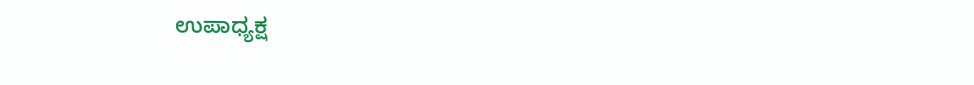ಉಪಾಧ್ಯಕ್ಷ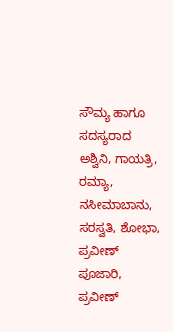ಸೌಮ್ಯ ಹಾಗೂ ಸದಸ್ಯರಾದ ಅಶ್ವಿನಿ, ಗಾಯತ್ರಿ, ರಮ್ಯಾ, ನಸೀಮಾಬಾನು, ಸರಸ್ವತಿ, ಶೋಭಾ, ಪ್ರವೀಣ್ ಪೂಜಾರಿ, ಪ್ರವೀಣ್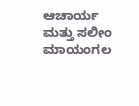ಆಚಾರ್ಯ ಮತ್ತು ಸಲೀಂ ಮಾಯಂಗಲ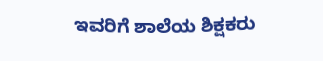ಇವರಿಗೆ ಶಾಲೆಯ ಶಿಕ್ಷಕರು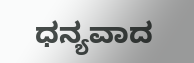ಧನ್ಯವಾದ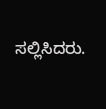ಸಲ್ಲಿಸಿದರು.